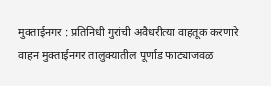मुक्ताईनगर : प्रतिनिधी गुरांची अवैधरीत्या वाहतूक करणारे वाहन मुक्ताईनगर तालुक्यातील पूर्णाड फाट्याजवळ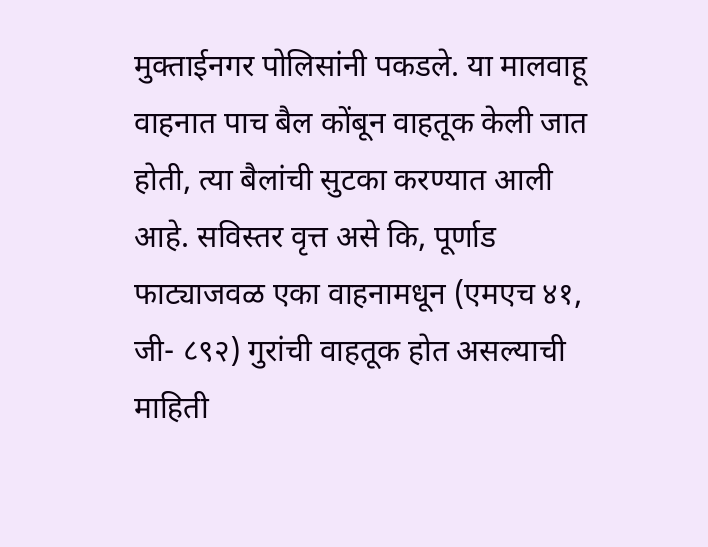मुक्ताईनगर पोलिसांनी पकडले. या मालवाहू वाहनात पाच बैल कोंबून वाहतूक केली जात होती, त्या बैलांची सुटका करण्यात आली आहे. सविस्तर वृत्त असे कि, पूर्णाड फाट्याजवळ एका वाहनामधून (एमएच ४१, जी- ८९२) गुरांची वाहतूक होत असल्याची माहिती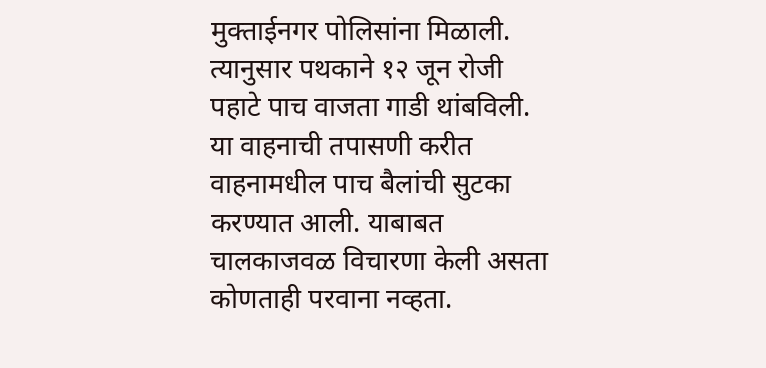मुक्ताईनगर पोलिसांना मिळाली. त्यानुसार पथकाने १२ जून रोजी पहाटे पाच वाजता गाडी थांबविली. या वाहनाची तपासणी करीत वाहनामधील पाच बैलांची सुटका करण्यात आली. याबाबत चालकाजवळ विचारणा केली असता कोणताही परवाना नव्हता.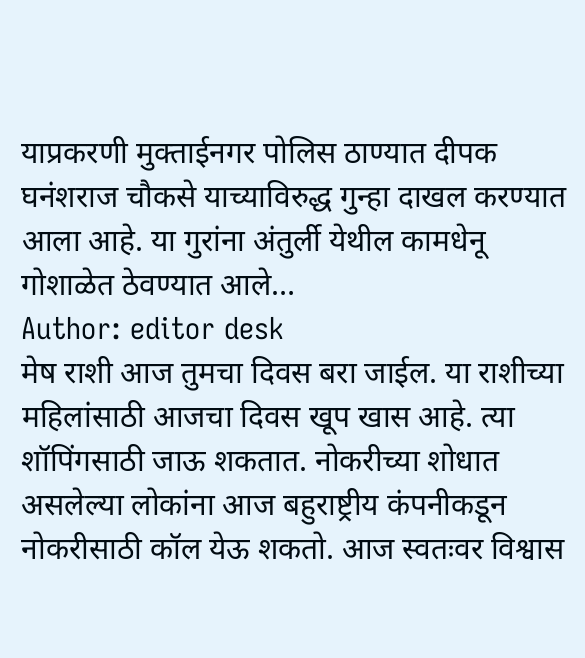याप्रकरणी मुक्ताईनगर पोलिस ठाण्यात दीपक घनंशराज चौकसे याच्याविरुद्ध गुन्हा दाखल करण्यात आला आहे. या गुरांना अंतुर्ली येथील कामधेनू गोशाळेत ठेवण्यात आले…
Author: editor desk
मेष राशी आज तुमचा दिवस बरा जाईल. या राशीच्या महिलांसाठी आजचा दिवस खूप खास आहे. त्या शॉपिंगसाठी जाऊ शकतात. नोकरीच्या शोधात असलेल्या लोकांना आज बहुराष्ट्रीय कंपनीकडून नोकरीसाठी कॉल येऊ शकतो. आज स्वतःवर विश्वास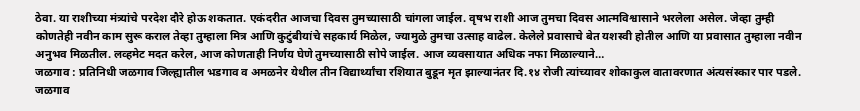ठेवा. या राशीच्या मंत्र्यांचे परदेश दौरे होऊ शकतात. एकंदरीत आजचा दिवस तुमच्यासाठी चांगला जाईल. वृषभ राशी आज तुमचा दिवस आत्मविश्वासाने भरलेला असेल. जेव्हा तुम्ही कोणतेही नवीन काम सुरू कराल तेव्हा तुम्हाला मित्र आणि कुटुंबीयांचे सहकार्य मिळेल, ज्यामुळे तुमचा उत्साह वाढेल. केलेले प्रवासाचे बेत यशस्वी होतील आणि या प्रवासात तुम्हाला नवीन अनुभव मिळतील. लव्हमेट मदत करेल, आज कोणताही निर्णय घेणे तुमच्यासाठी सोपे जाईल. आज व्यवसायात अधिक नफा मिळाल्याने…
जळगाव : प्रतिनिधी जळगाव जिल्ह्यातील भडगाव व अमळनेर येथील तीन विद्यार्थ्यांचा रशियात बुडून मृत झाल्यानंतर दि.१४ रोजी त्यांच्यावर शोकाकुल वातावरणात अंत्यसंस्कार पार पडले. जळगाव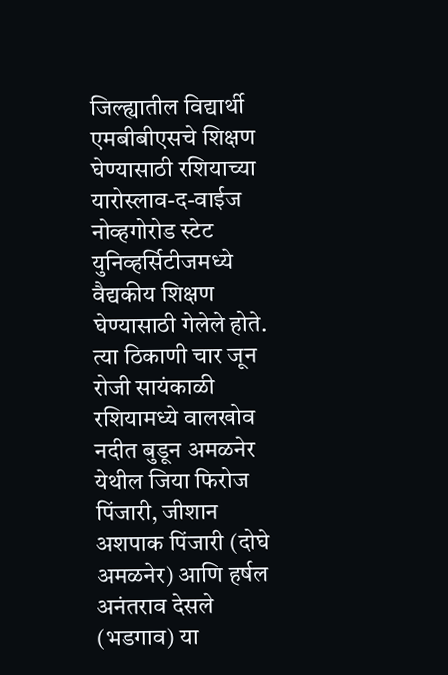जिल्ह्यातील विद्यार्थी एमबीबीएसचे शिक्षण घेण्यासाठी रशियाच्या यारोस्लाव-द-वाईज नोव्हगोरोड स्टेट युनिव्हर्सिटीजमध्ये वैद्यकीय शिक्षण घेण्यासाठी गेलेले होते. त्या ठिकाणी चार जून रोजी सायंकाळी रशियामध्ये वालखोव नदीत बुडून अमळनेर येथील जिया फिरोज पिंजारी, जीशान अशपाक पिंजारी (दोघे अमळनेर) आणि हर्षल अनंतराव देसले (भडगाव) या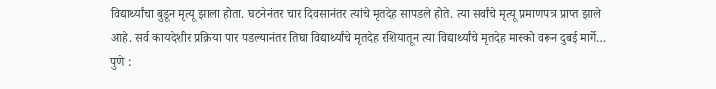विद्यार्थ्यांचा बुडून मृत्यू झाला होता. घटनेनंतर चार दिवसानंतर त्यांचे मृतदेह सापडले होते. त्या सर्वांचे मृत्यू प्रमाणपत्र प्राप्त झाले आहे. सर्व कायदेशीर प्रक्रिया पार पडल्यानंतर तिघा विद्यार्थ्यांचे मृतदेह रशियातून त्या विद्यार्थ्यांचे मृतदेह मास्को वरून दुबई मार्गे…
पुणे :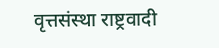वृत्तसंस्था राष्ट्रवादी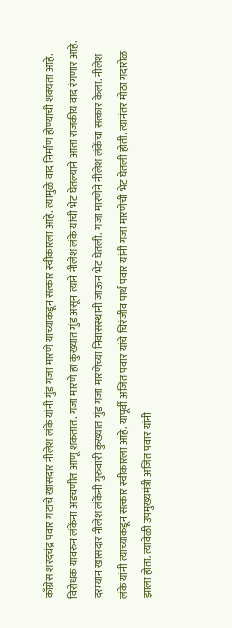काँग्रेस शरदचंद्र पवार गटाचे खासदार नीलेश लंके यांनी गुंड गजा मारणे याच्याकडून सत्कार स्वीकारला आहे. त्यामुळे वाद निर्माण होण्याची शक्यता आहे. विरोधक यावरुन लंकेंना अडचणीत आणू शकतात. गजा मारणे हा कुख्यात गुंड असून त्याने नीलेश लंके यांची भेट घेतल्याने आता राजकीय वाद रंगणार आहे. दरम्यान खासदार नीलेश लंकेंनी गुरुवारी कुख्यात गुंड गजा मारणेच्या निवासस्थानी जाऊन भेट घेतली. गजा मारणेने नीलेश लंकेंचा सत्कार केला. नीलेश लंके यांनी त्याच्याकडून सत्कार स्वीकारला आहे. यापूर्वी अजित पवार यांचे चिरंजीव पार्थ पवार यांनी गजा मारणेची भेट घेतली होती. त्यानंतर मोठा गदारोळ झाला होता. त्यावेळी उपमुख्यमंत्री अजित पवार यांनी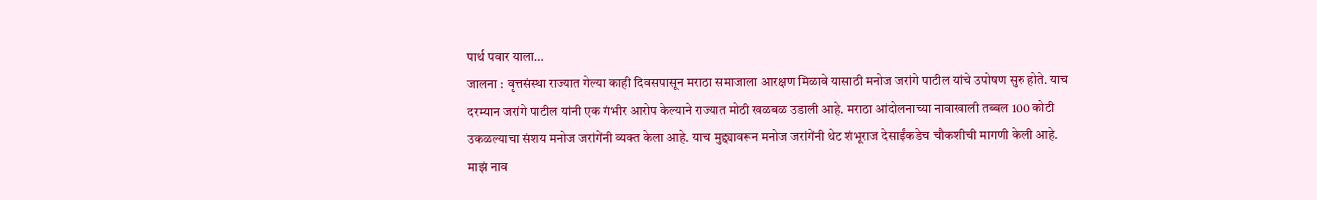पार्थ पवार याला…
जालना : वृत्तसंस्था राज्यात गेल्या काही दिवसपासून मराठा समाजाला आरक्षण मिळावे यासाठी मनोज जरांगे पाटील यांचे उपोषण सुरु होते. याच दरम्यान जरांगे पाटील यांनी एक गंभीर आरोप केल्याने राज्यात मोठी खळबळ उडाली आहे. मराठा आंदोलनाच्या नावाखाली तब्बल 100 कोटी उकळल्याचा संशय मनोज जरांगेंनी व्यक्त केला आहे. याच मुद्द्यावरून मनोज जरांगेंनी थेट शंभूराज देसाईंकडेच चौकशीची मागणी केली आहे. माझं नाव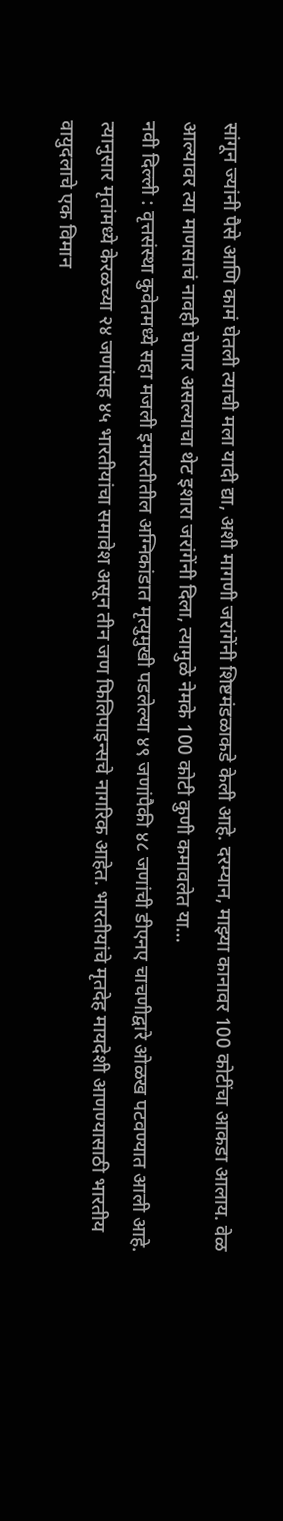सांगून ज्यांनी पैसे आणि कामं घेतली त्याची मला यादी द्या, अशी मागणी जरांगेंनी शिष्टमंडळाकडे केली आहे. दरम्यान, माझ्या कानावर 100 कोटींचा आकडा आलाय. वेळ आल्यावर त्या माणसाचं नावही घेणार असल्याचा थेट इशारा जरांगेंनी दिला, त्यामुळे नेमके 100 कोटी कुणी कमावलेत या…
नवी दिल्ली : वृत्तसंस्था कुवेतमध्ये सहा मजली इमारतीतील अग्निकांडात मृत्युमुखी पडलेल्या ४९ जणांपैकी ४८ जणांची डीएनए चाचणीद्वारे ओळख पटवण्यात आली आहे. त्यानुसार मृतांमध्ये केरळच्या २४ जणांसह ४५ भारतीयांचा समावेश असून तीन जण फिलिपाइन्सचे नागरिक आहेत. भारतीयांचे मृतदेह मायदेशी आणण्यासाठी भारतीय वायुदलाचे एक विमान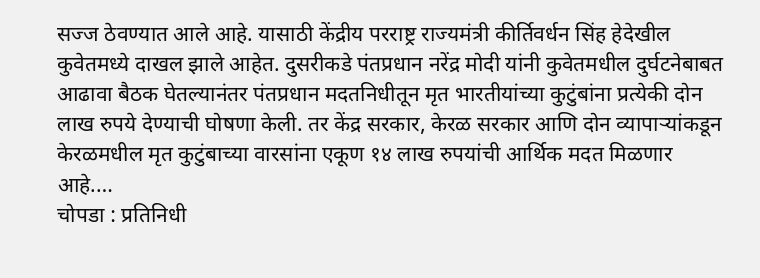सज्ज ठेवण्यात आले आहे. यासाठी केंद्रीय परराष्ट्र राज्यमंत्री कीर्तिवर्धन सिंह हेदेखील कुवेतमध्ये दाखल झाले आहेत. दुसरीकडे पंतप्रधान नरेंद्र मोदी यांनी कुवेतमधील दुर्घटनेबाबत आढावा बैठक घेतल्यानंतर पंतप्रधान मदतनिधीतून मृत भारतीयांच्या कुटुंबांना प्रत्येकी दोन लाख रुपये देण्याची घोषणा केली. तर केंद्र सरकार, केरळ सरकार आणि दोन व्यापाऱ्यांकडून केरळमधील मृत कुटुंबाच्या वारसांना एकूण १४ लाख रुपयांची आर्थिक मदत मिळणार आहे.…
चोपडा : प्रतिनिधी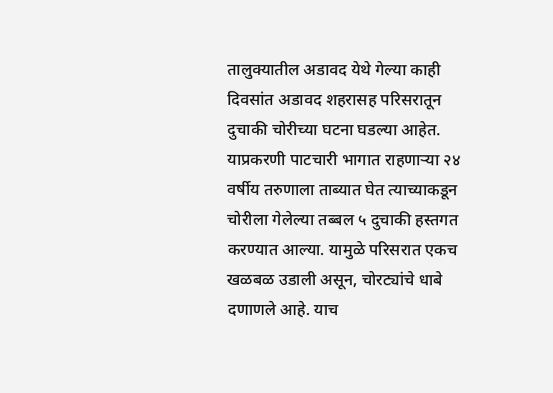तालुक्यातील अडावद येथे गेल्या काही दिवसांत अडावद शहरासह परिसरातून दुचाकी चोरीच्या घटना घडल्या आहेत. याप्रकरणी पाटचारी भागात राहणाऱ्या २४ वर्षीय तरुणाला ताब्यात घेत त्याच्याकडून चोरीला गेलेल्या तब्बल ५ दुचाकी हस्तगत करण्यात आल्या. यामुळे परिसरात एकच खळबळ उडाली असून, चोरट्यांचे धाबे दणाणले आहे. याच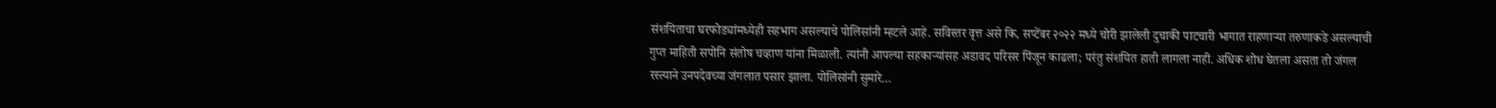संशयिताचा घरफोड्यांमध्येही सहभाग असल्याचे पोलिसांनी म्हटले आहे. सविस्तर वृत्त असे कि, सप्टेंबर २०२२ मध्ये चोरी झालेली दुचाकी पाटचारी भागात राहणाऱ्या तरुणाकडे असल्याची गुप्त माहिती सपोनि संतोष चव्हाण यांना मिळाली. त्यांनी आपल्या सहकाऱ्यांसह अडावद परिसर पिंजून काढला; परंतु संशयित हाती लागला नाही. अधिक शोध घेतला असता तो जंगल रस्त्याने उनपदेवच्या जंगलात पसार झाला. पोलिसांनी सुमारे…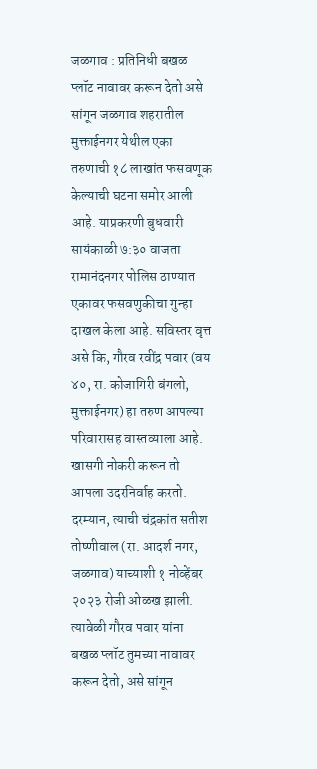जळगाव : प्रतिनिधी बखळ प्लॉट नावावर करून देतो असे सांगून जळगाव शहरातील मुक्ताईनगर येथील एका तरुणाची १८ लाखांत फसवणूक केल्याची घटना समोर आली आहे. याप्रकरणी बुधवारी सायंकाळी ७:३० वाजता रामानंदनगर पोलिस ठाण्यात एकावर फसवणुकीचा गुन्हा दाखल केला आहे. सविस्तर वृत्त असे कि, गौरव रवींद्र पवार (वय ४०, रा. कोजागिरी बंगलो, मुक्ताईनगर) हा तरुण आपल्या परिवारासह वास्तव्याला आहे. खासगी नोकरी करून तो आपला उदरनिर्वाह करतो. दरम्यान, त्याची चंद्रकांत सतीश तोष्णीवाल (रा. आदर्श नगर, जळगाव) याच्याशी १ नोव्हेंबर २०२३ रोजी ओळख झाली. त्यावेळी गौरव पवार यांना बखळ प्लॉट तुमच्या नावावर करून देतो, असे सांगून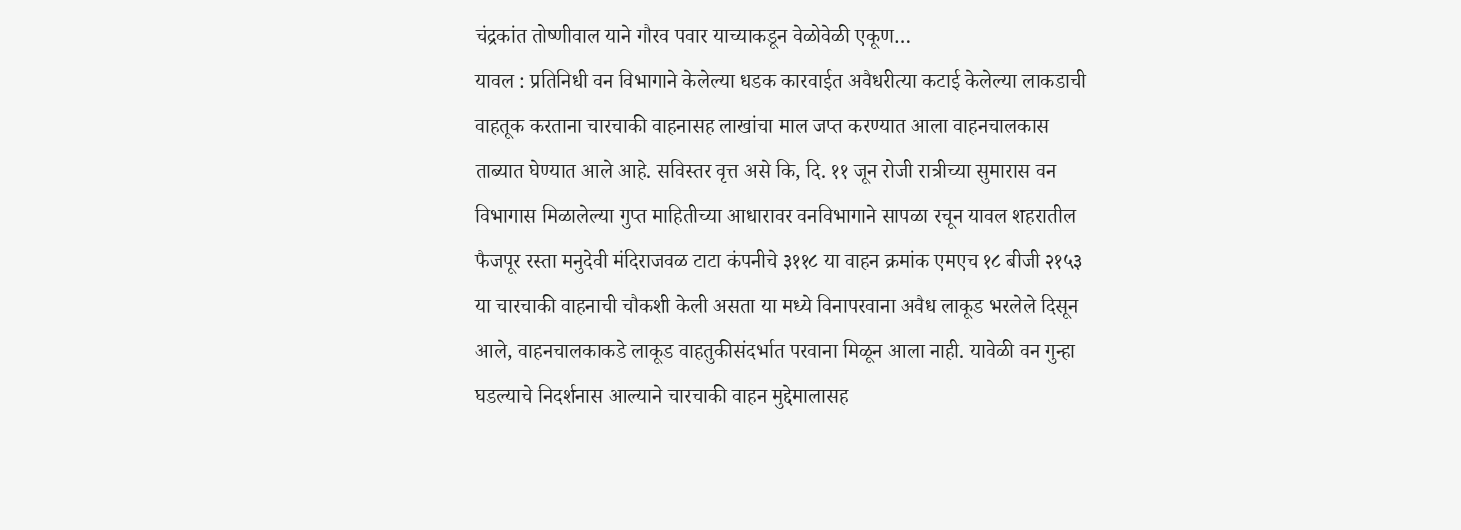चंद्रकांत तोष्णीवाल याने गौरव पवार याच्याकडून वेळोवेळी एकूण…
यावल : प्रतिनिधी वन विभागाने केलेल्या धडक कारवाईत अवैधरीत्या कटाई केलेल्या लाकडाची वाहतूक करताना चारचाकी वाहनासह लाखांचा माल जप्त करण्यात आला वाहनचालकास ताब्यात घेण्यात आले आहे. सविस्तर वृत्त असे कि, दि. ११ जून रोजी रात्रीच्या सुमारास वन विभागास मिळालेल्या गुप्त माहितीच्या आधारावर वनविभागाने सापळा रचून यावल शहरातील फैजपूर रस्ता मनुदेवी मंदिराजवळ टाटा कंपनीचे ३११८ या वाहन क्रमांक एमएच १८ बीजी २१५३ या चारचाकी वाहनाची चौकशी केली असता या मध्ये विनापरवाना अवैध लाकूड भरलेले दिसून आले, वाहनचालकाकडे लाकूड वाहतुकीसंदर्भात परवाना मिळून आला नाही. यावेळी वन गुन्हा घडल्याचे निदर्शनास आल्याने चारचाकी वाहन मुद्देमालासह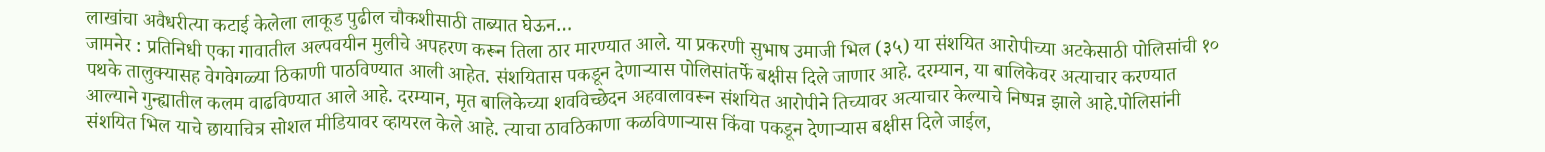लाखांचा अवैधरीत्या कटाई केलेला लाकूड पुढील चौकशीसाठी ताब्यात घेऊन…
जामनेर : प्रतिनिधी एका गावातील अल्पवयीन मुलीचे अपहरण करून तिला ठार मारण्यात आले. या प्रकरणी सुभाष उमाजी भिल (३५) या संशयित आरोपीच्या अटकेसाठी पोलिसांची १० पथके तालुक्यासह वेगवेगळ्या ठिकाणी पाठविण्यात आली आहेत. संशयितास पकडून देणाऱ्यास पोलिसांतर्फे बक्षीस दिले जाणार आहे. दरम्यान, या बालिकेवर अत्याचार करण्यात आल्याने गुन्ह्यातील कलम वाढविण्यात आले आहे. दरम्यान, मृत बालिकेच्या शवविच्छेदन अहवालावरून संशयित आरोपीने तिच्यावर अत्याचार केल्याचे निष्पन्न झाले आहे.पोलिसांनी संशयित भिल याचे छायाचित्र सोशल मीडियावर व्हायरल केले आहे. त्याचा ठावठिकाणा कळविणाऱ्यास किंवा पकडून देणाऱ्यास बक्षीस दिले जाईल,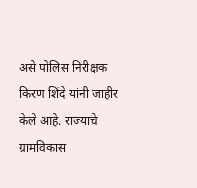असे पोलिस निरीक्षक किरण शिंदे यांनी जाहीर केले आहे. राज्याचे ग्रामविकास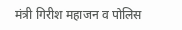मंत्री गिरीश महाजन व पोलिस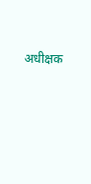अधीक्षक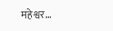महेश्वर…